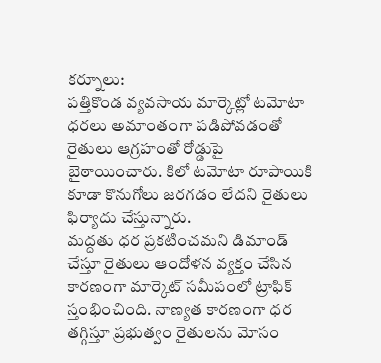కర్నూలు:
పత్తికొండ వ్యవసాయ మార్కెట్లో టమోటా ధరలు అమాంతంగా పడిపోవడంతో రైతులు ఆగ్రహంతో రోడ్డుపై బైఠాయించారు. కిలో టమోటా రూపాయికి కూడా కొనుగోలు జరగడం లేదని రైతులు ఫిర్యాదు చేస్తున్నారు.
మద్దతు ధర ప్రకటించమని డిమాండ్ చేస్తూ రైతులు ఆందోళన వ్యక్తం చేసిన కారణంగా మార్కెట్ సమీపంలో ట్రాఫిక్ స్తంభించింది. నాణ్యత కారణంగా ధర తగ్గిస్తూ ప్రభుత్వం రైతులను మోసం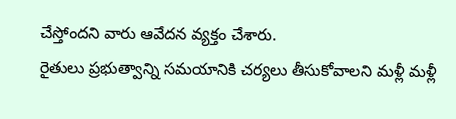చేస్తోందని వారు ఆవేదన వ్యక్తం చేశారు.
రైతులు ప్రభుత్వాన్ని సమయానికి చర్యలు తీసుకోవాలని మళ్లీ మళ్లీ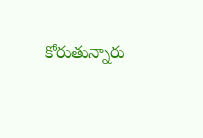కోరుతున్నారు